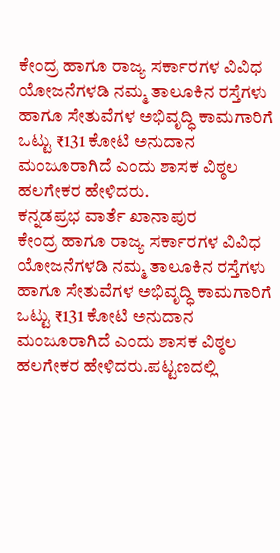ಕೇಂದ್ರ ಹಾಗೂ ರಾಜ್ಯ ಸರ್ಕಾರಗಳ ವಿವಿಧ ಯೋಜನೆಗಳಡಿ ನಮ್ಮ ತಾಲೂಕಿನ ರಸ್ತೆಗಳು ಹಾಗೂ ಸೇತುವೆಗಳ ಅಭಿವೃದ್ಧಿ ಕಾಮಗಾರಿಗೆ ಒಟ್ಟು ₹131 ಕೋಟಿ ಅನುದಾನ ಮಂಜೂರಾಗಿದೆ ಎಂದು ಶಾಸಕ ವಿಠ್ಠಲ ಹಲಗೇಕರ ಹೇಳಿದರು.
ಕನ್ನಡಪ್ರಭ ವಾರ್ತೆ ಖಾನಾಪುರ
ಕೇಂದ್ರ ಹಾಗೂ ರಾಜ್ಯ ಸರ್ಕಾರಗಳ ವಿವಿಧ ಯೋಜನೆಗಳಡಿ ನಮ್ಮ ತಾಲೂಕಿನ ರಸ್ತೆಗಳು ಹಾಗೂ ಸೇತುವೆಗಳ ಅಭಿವೃದ್ಧಿ ಕಾಮಗಾರಿಗೆ ಒಟ್ಟು ₹131 ಕೋಟಿ ಅನುದಾನ ಮಂಜೂರಾಗಿದೆ ಎಂದು ಶಾಸಕ ವಿಠ್ಠಲ ಹಲಗೇಕರ ಹೇಳಿದರು.ಪಟ್ಟಣದಲ್ಲಿ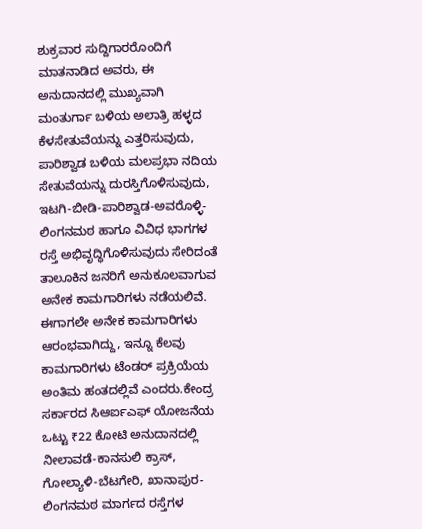ಶುಕ್ರವಾರ ಸುದ್ದಿಗಾರರೊಂದಿಗೆ ಮಾತನಾಡಿದ ಅವರು, ಈ ಅನುದಾನದಲ್ಲಿ ಮುಖ್ಯವಾಗಿ ಮಂತುರ್ಗಾ ಬಳಿಯ ಅಲಾತ್ರಿ ಹಳ್ಳದ ಕೆಳಸೇತುವೆಯನ್ನು ಎತ್ತರಿಸುವುದು, ಪಾರಿಶ್ವಾಡ ಬಳಿಯ ಮಲಪ್ರಭಾ ನದಿಯ ಸೇತುವೆಯನ್ನು ದುರಸ್ತಿಗೊಳಿಸುವುದು, ಇಟಗಿ-ಬೀಡಿ-ಪಾರಿಶ್ವಾಡ-ಅವರೊಳ್ಳಿ-ಲಿಂಗನಮಠ ಹಾಗೂ ವಿವಿಧ ಭಾಗಗಳ ರಸ್ತೆ ಅಭಿವೃದ್ಧಿಗೊಳಿಸುವುದು ಸೇರಿದಂತೆ ತಾಲೂಕಿನ ಜನರಿಗೆ ಅನುಕೂಲವಾಗುವ ಅನೇಕ ಕಾಮಗಾರಿಗಳು ನಡೆಯಲಿವೆ. ಈಗಾಗಲೇ ಅನೇಕ ಕಾಮಗಾರಿಗಳು ಆರಂಭವಾಗಿದ್ದು, ಇನ್ನೂ ಕೆಲವು ಕಾಮಗಾರಿಗಳು ಟೆಂಡರ್ ಪ್ರಕ್ರಿಯೆಯ ಅಂತಿಮ ಹಂತದಲ್ಲಿವೆ ಎಂದರು.ಕೇಂದ್ರ ಸರ್ಕಾರದ ಸಿಆರ್ಐಎಫ್ ಯೋಜನೆಯ ಒಟ್ಟು ₹22 ಕೋಟಿ ಅನುದಾನದಲ್ಲಿ ನೀಲಾವಡೆ-ಕಾನಸುಲಿ ಕ್ರಾಸ್, ಗೋಲ್ಯಾಳಿ-ಬೆಟಗೇರಿ, ಖಾನಾಪುರ-ಲಿಂಗನಮಠ ಮಾರ್ಗದ ರಸ್ತೆಗಳ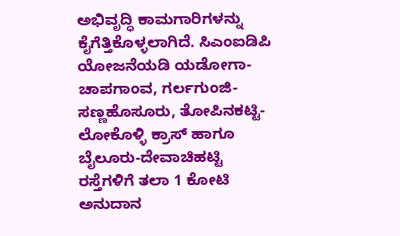ಅಭಿವೃದ್ಧಿ ಕಾಮಗಾರಿಗಳನ್ನು ಕೈಗೆತ್ತಿಕೊಳ್ಳಲಾಗಿದೆ. ಸಿಎಂಐಡಿಪಿ ಯೋಜನೆಯಡಿ ಯಡೋಗಾ-ಚಾಪಗಾಂವ, ಗರ್ಲಗುಂಜಿ-ಸಣ್ಣಹೊಸೂರು, ತೋಪಿನಕಟ್ಟಿ-ಲೋಕೊಳ್ಳಿ ಕ್ರಾಸ್ ಹಾಗೂ ಬೈಲೂರು-ದೇವಾಚಿಹಟ್ಟಿ ರಸ್ತೆಗಳಿಗೆ ತಲಾ 1 ಕೋಟಿ ಅನುದಾನ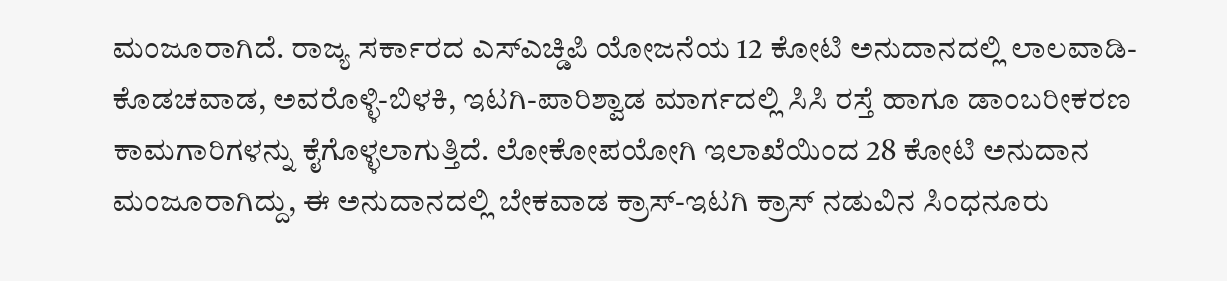ಮಂಜೂರಾಗಿದೆ. ರಾಜ್ಯ ಸರ್ಕಾರದ ಎಸ್ಎಚ್ಡಿಪಿ ಯೋಜನೆಯ 12 ಕೋಟಿ ಅನುದಾನದಲ್ಲಿ ಲಾಲವಾಡಿ-ಕೊಡಚವಾಡ, ಅವರೊಳ್ಳಿ-ಬಿಳಕಿ, ಇಟಗಿ-ಪಾರಿಶ್ವಾಡ ಮಾರ್ಗದಲ್ಲಿ ಸಿಸಿ ರಸ್ತೆ ಹಾಗೂ ಡಾಂಬರೀಕರಣ ಕಾಮಗಾರಿಗಳನ್ನು ಕೈಗೊಳ್ಳಲಾಗುತ್ತಿದೆ. ಲೋಕೋಪಯೋಗಿ ಇಲಾಖೆಯಿಂದ 28 ಕೋಟಿ ಅನುದಾನ ಮಂಜೂರಾಗಿದ್ದು, ಈ ಅನುದಾನದಲ್ಲಿ ಬೇಕವಾಡ ಕ್ರಾಸ್-ಇಟಗಿ ಕ್ರಾಸ್ ನಡುವಿನ ಸಿಂಧನೂರು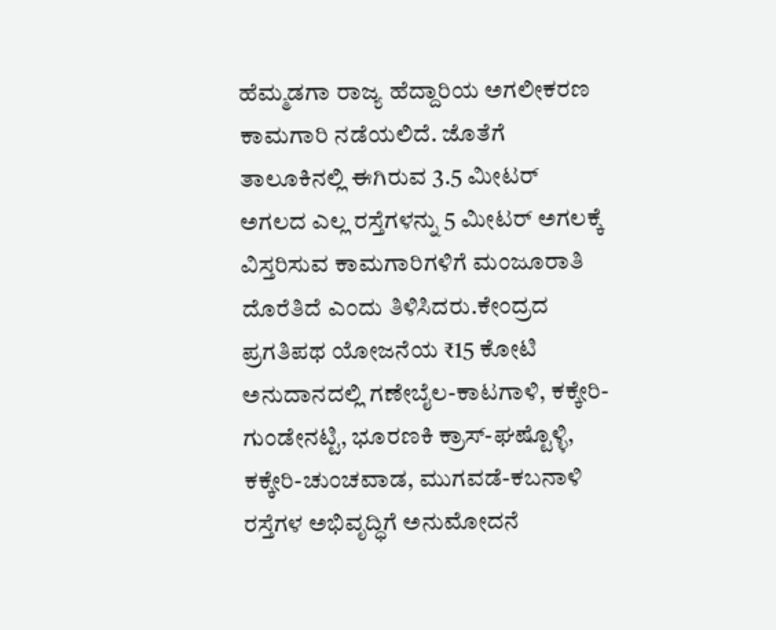ಹೆಮ್ಮಡಗಾ ರಾಜ್ಯ ಹೆದ್ದಾರಿಯ ಅಗಲೀಕರಣ ಕಾಮಗಾರಿ ನಡೆಯಲಿದೆ. ಜೊತೆಗೆ ತಾಲೂಕಿನಲ್ಲಿ ಈಗಿರುವ 3.5 ಮೀಟರ್ ಅಗಲದ ಎಲ್ಲ ರಸ್ತೆಗಳನ್ನು 5 ಮೀಟರ್ ಅಗಲಕ್ಕೆ ವಿಸ್ತರಿಸುವ ಕಾಮಗಾರಿಗಳಿಗೆ ಮಂಜೂರಾತಿ ದೊರೆತಿದೆ ಎಂದು ತಿಳಿಸಿದರು.ಕೇಂದ್ರದ ಪ್ರಗತಿಪಥ ಯೋಜನೆಯ ₹15 ಕೋಟಿ ಅನುದಾನದಲ್ಲಿ ಗಣೇಬೈಲ-ಕಾಟಗಾಳಿ, ಕಕ್ಕೇರಿ-ಗುಂಡೇನಟ್ಟಿ, ಭೂರಣಕಿ ಕ್ರಾಸ್-ಘಷ್ಟೊಳ್ಳಿ, ಕಕ್ಕೇರಿ-ಚುಂಚವಾಡ, ಮುಗವಡೆ-ಕಬನಾಳಿ ರಸ್ತೆಗಳ ಅಭಿವೃದ್ಧಿಗೆ ಅನುಮೋದನೆ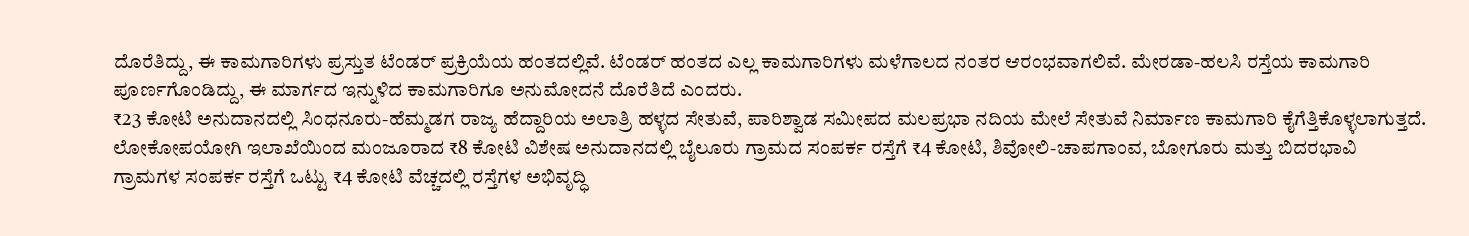ದೊರೆತಿದ್ದು, ಈ ಕಾಮಗಾರಿಗಳು ಪ್ರಸ್ತುತ ಟೆಂಡರ್ ಪ್ರಕ್ರಿಯೆಯ ಹಂತದಲ್ಲಿವೆ. ಟೆಂಡರ್ ಹಂತದ ಎಲ್ಲ ಕಾಮಗಾರಿಗಳು ಮಳೆಗಾಲದ ನಂತರ ಆರಂಭವಾಗಲಿವೆ. ಮೇರಡಾ-ಹಲಸಿ ರಸ್ತೆಯ ಕಾಮಗಾರಿ ಪೂರ್ಣಗೊಂಡಿದ್ದು, ಈ ಮಾರ್ಗದ ಇನ್ನುಳಿದ ಕಾಮಗಾರಿಗೂ ಅನುಮೋದನೆ ದೊರೆತಿದೆ ಎಂದರು.
₹23 ಕೋಟಿ ಅನುದಾನದಲ್ಲಿ ಸಿಂಧನೂರು-ಹೆಮ್ಮಡಗ ರಾಜ್ಯ ಹೆದ್ದಾರಿಯ ಅಲಾತ್ರಿ ಹಳ್ಳದ ಸೇತುವೆ, ಪಾರಿಶ್ವಾಡ ಸಮೀಪದ ಮಲಪ್ರಭಾ ನದಿಯ ಮೇಲೆ ಸೇತುವೆ ನಿರ್ಮಾಣ ಕಾಮಗಾರಿ ಕೈಗೆತ್ತಿಕೊಳ್ಳಲಾಗುತ್ತದೆ. ಲೋಕೋಪಯೋಗಿ ಇಲಾಖೆಯಿಂದ ಮಂಜೂರಾದ ₹8 ಕೋಟಿ ವಿಶೇಷ ಅನುದಾನದಲ್ಲಿ ಬೈಲೂರು ಗ್ರಾಮದ ಸಂಪರ್ಕ ರಸ್ತೆಗೆ ₹4 ಕೋಟಿ, ಶಿವೋಲಿ-ಚಾಪಗಾಂವ, ಬೋಗೂರು ಮತ್ತು ಬಿದರಭಾವಿ ಗ್ರಾಮಗಳ ಸಂಪರ್ಕ ರಸ್ತೆಗೆ ಒಟ್ಟು ₹4 ಕೋಟಿ ವೆಚ್ಚದಲ್ಲಿ ರಸ್ತೆಗಳ ಅಭಿವೃದ್ಧಿ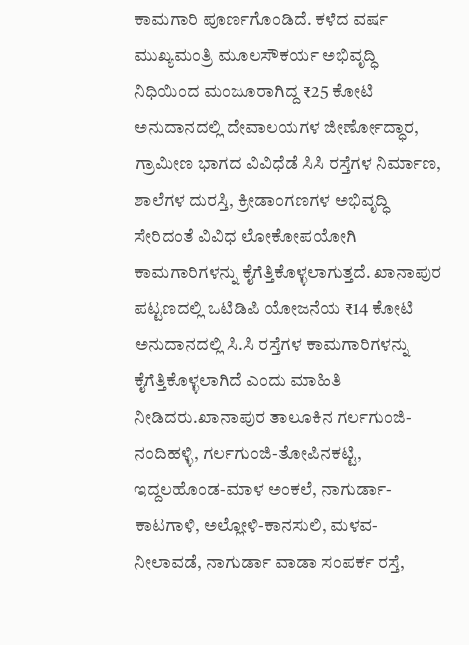ಕಾಮಗಾರಿ ಪೂರ್ಣಗೊಂಡಿದೆ. ಕಳೆದ ವರ್ಷ ಮುಖ್ಯಮಂತ್ರಿ ಮೂಲಸೌಕರ್ಯ ಅಭಿವೃದ್ಧಿ ನಿಧಿಯಿಂದ ಮಂಜೂರಾಗಿದ್ದ ₹25 ಕೋಟಿ ಅನುದಾನದಲ್ಲಿ ದೇವಾಲಯಗಳ ಜೀರ್ಣೋದ್ಧಾರ, ಗ್ರಾಮೀಣ ಭಾಗದ ವಿವಿಧೆಡೆ ಸಿಸಿ ರಸ್ತೆಗಳ ನಿರ್ಮಾಣ, ಶಾಲೆಗಳ ದುರಸ್ತಿ, ಕ್ರೀಡಾಂಗಣಗಳ ಅಭಿವೃದ್ಧಿ ಸೇರಿದಂತೆ ವಿವಿಧ ಲೋಕೋಪಯೋಗಿ ಕಾಮಗಾರಿಗಳನ್ನು ಕೈಗೆತ್ತಿಕೊಳ್ಳಲಾಗುತ್ತದೆ. ಖಾನಾಪುರ ಪಟ್ಟಣದಲ್ಲಿ ಒಟಿಡಿಪಿ ಯೋಜನೆಯ ₹14 ಕೋಟಿ ಅನುದಾನದಲ್ಲಿ ಸಿ.ಸಿ ರಸ್ತೆಗಳ ಕಾಮಗಾರಿಗಳನ್ನು ಕೈಗೆತ್ತಿಕೊಳ್ಳಲಾಗಿದೆ ಎಂದು ಮಾಹಿತಿ ನೀಡಿದರು.ಖಾನಾಪುರ ತಾಲೂಕಿನ ಗರ್ಲಗುಂಜಿ-ನಂದಿಹಳ್ಳಿ, ಗರ್ಲಗುಂಜಿ-ತೋಪಿನಕಟ್ಟಿ, ಇದ್ದಲಹೊಂಡ-ಮಾಳ ಅಂಕಲೆ, ನಾಗುರ್ಡಾ-ಕಾಟಗಾಳಿ, ಅಲ್ಲೋಳಿ-ಕಾನಸುಲಿ, ಮಳವ-ನೀಲಾವಡೆ, ನಾಗುರ್ಡಾ ವಾಡಾ ಸಂಪರ್ಕ ರಸ್ತೆ,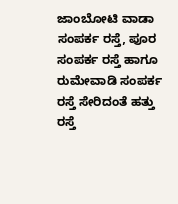ಜಾಂಬೋಟಿ ವಾಡಾ ಸಂಪರ್ಕ ರಸ್ತೆ, ಪೂರ ಸಂಪರ್ಕ ರಸ್ತೆ ಹಾಗೂ ರುಮೇವಾಡಿ ಸಂಪರ್ಕ ರಸ್ತೆ ಸೇರಿದಂತೆ ಹತ್ತು ರಸ್ತೆ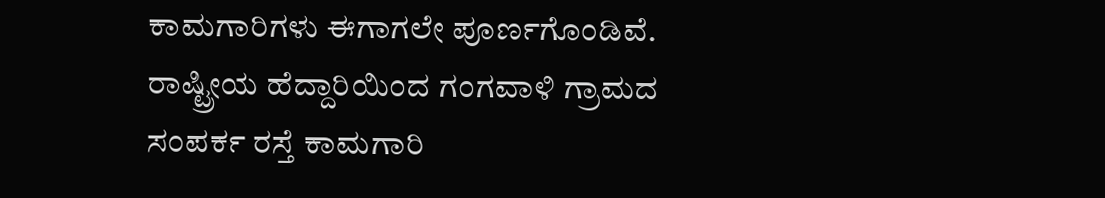ಕಾಮಗಾರಿಗಳು ಈಗಾಗಲೇ ಪೂರ್ಣಗೊಂಡಿವೆ. ರಾಷ್ಟ್ರೀಯ ಹೆದ್ದಾರಿಯಿಂದ ಗಂಗವಾಳಿ ಗ್ರಾಮದ ಸಂಪರ್ಕ ರಸ್ತೆ ಕಾಮಗಾರಿ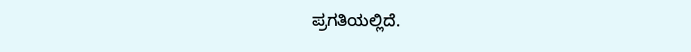ಪ್ರಗತಿಯಲ್ಲಿದೆ.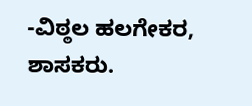-ವಿಠ್ಠಲ ಹಲಗೇಕರ, ಶಾಸಕರು.